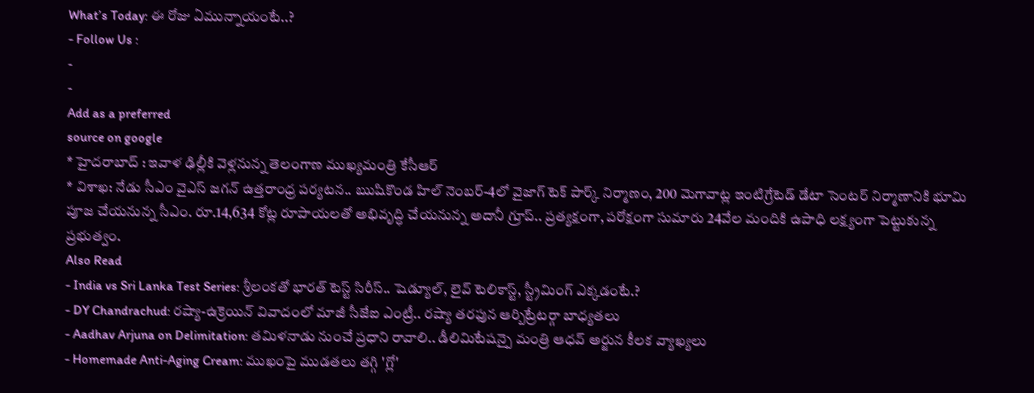What’s Today: ఈ రోజు ఏమున్నాయంటే..?
- Follow Us :
-
-
Add as a preferred
source on google
* హైదరాబాద్ : ఇవాళ ఢిల్లీకి వెళ్లనున్న తెలంగాణ ముఖ్యమంత్రి కేసీఆర్
* విశాఖ: నేడు సీఎం వైఎస్ జగన్ ఉత్తరాంధ్ర పర్యటన.. ఋషికొండ హిల్ నెంబర్-4లో వైజాగ్ టెక్ పార్క్ నిర్మాణం, 200 మెగావాట్ల ఇంటిగ్రేటెడ్ డేటా సెంటర్ నిర్మాణానికి భూమి పూజ చేయనున్న సీఎం. రూ.14,634 కోట్ల రూపాయలతో అభివృద్ధి చేయనున్న అదానీ గ్రూప్.. ప్రత్యక్షంగా, పరోక్షంగా సుమారు 24వేల మందికి ఉపాధి లక్ష్యంగా పెట్టుకున్న ప్రభుత్వం.
Also Read
- India vs Sri Lanka Test Series: శ్రీలంకతో భారత్ టెస్ట్ సిరీస్.. షెడ్యూల్, లైవ్ టెలికాస్ట్, స్ట్రీమింగ్ ఎక్కడంటే.?
- DY Chandrachud: రష్యా-ఉక్రెయిన్ వివాదంలో మాజీ సీజేఐ ఎంట్రీ.. రష్యా తరఫున ఆర్బిట్రేటర్గా బాధ్యతలు
- Aadhav Arjuna on Delimitation: తమిళనాడు నుంచే ప్రధాని రావాలి.. డీలిమిటేషన్పై మంత్రి ఆధవ్ అర్జున కీలక వ్యాఖ్యలు
- Homemade Anti-Aging Cream: ముఖంపై ముడతలు తగ్గి 'గ్లో'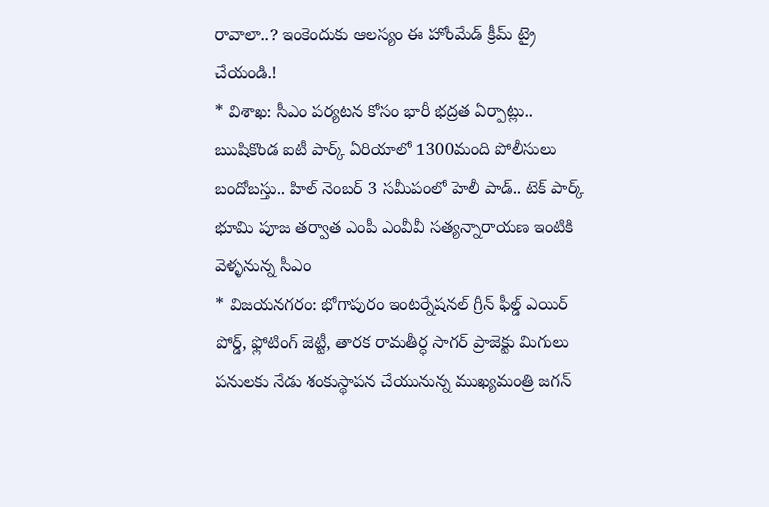రావాలా..? ఇంకెందుకు ఆలస్యం ఈ హోంమేడ్ క్రీమ్ ట్రై చేయండి.!
* విశాఖ: సీఎం పర్యటన కోసం భారీ భద్రత ఏర్పాట్లు.. ఋషికొండ ఐటీ పార్క్ ఏరియాలో 1300మంది పోలీసులు బందోబస్తు.. హిల్ నెంబర్ 3 సమీపంలో హెలీ పాడ్.. టెక్ పార్క్ భూమి పూజ తర్వాత ఎంపీ ఎంవీవీ సత్యన్నారాయణ ఇంటికి వెళ్ళనున్న సీఎం
* విజయనగరం: భోగాపురం ఇంటర్నేషనల్ గ్రీన్ ఫీల్డ్ ఎయిర్ పోర్డ్, ఫ్లోటింగ్ జెట్టీ, తారక రామతీర్ధ సాగర్ ప్రాజెక్టు మిగులు పనులకు నేడు శంకుస్థాపన చేయునున్న ముఖ్యమంత్రి జగన్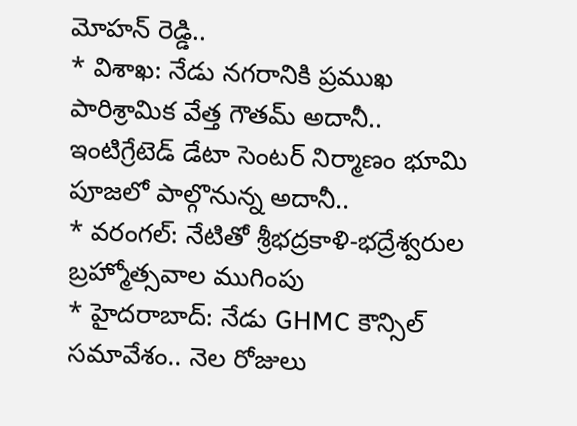మోహన్ రెడ్డి..
* విశాఖ: నేడు నగరానికి ప్రముఖ పారిశ్రామిక వేత్త గౌతమ్ అదానీ.. ఇంటిగ్రేటెడ్ డేటా సెంటర్ నిర్మాణం భూమి పూజలో పాల్గొనున్న అదానీ..
* వరంగల్: నేటితో శ్రీభద్రకాళి-భద్రేశ్వరుల బ్రహ్మోత్సవాల ముగింపు
* హైదరాబాద్: నేడు GHMC కౌన్సిల్ సమావేశం.. నెల రోజులు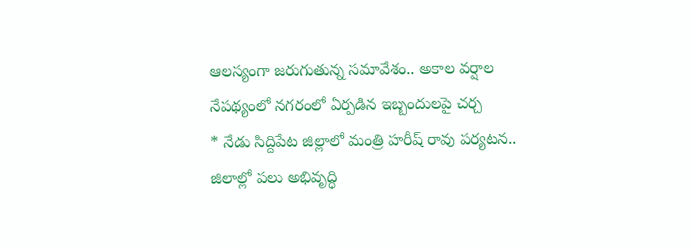ఆలస్యంగా జరుగుతున్న సమావేశం.. అకాల వర్షాల నేపథ్యంలో నగరంలో ఏర్పడిన ఇబ్బందులపై చర్చ
* నేడు సిద్దిపేట జిల్లాలో మంత్రి హరీష్ రావు పర్యటన.. జిలాల్లో పలు అభివృద్ధి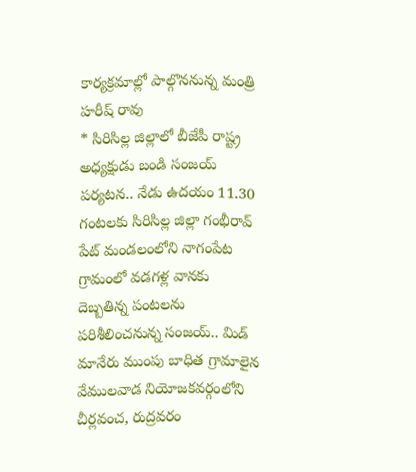కార్యక్రమాల్లో పాల్గొననున్న మంత్రి హరీష్ రావు
* సిరిసిల్ల జిల్లాలో బీజేపీ రాష్ట్ర అధ్యక్షుడు బండి సంజయ్ పర్యటన.. నేడు ఉదయం 11.30 గంటలకు సిరిసిల్ల జిల్లా గంభీరావ్ పేట్ మండలంలోని నాగంపేట గ్రామంలో వడగళ్ల వానకు దెబ్బతిన్న పంటలను పరిశీలించనున్న సంజయ్.. మిడ్ మానేరు ముంపు బాధిత గ్రామాలైన వేములవాడ నియోజకవర్గంలోని చీర్లవంచ, రుద్రవరం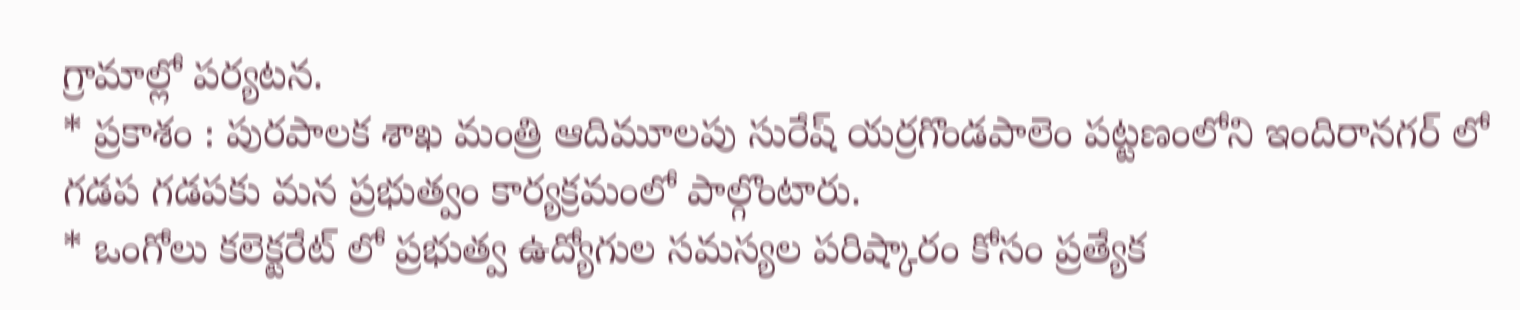గ్రామాల్లో పర్యటన.
* ప్రకాశం : పురపాలక శాఖ మంత్రి ఆదిమూలపు సురేష్ యర్రగొండపాలెం పట్టణంలోని ఇందిరానగర్ లో గడప గడపకు మన ప్రభుత్వం కార్యక్రమంలో పాల్గొంటారు.
* ఒంగోలు కలెక్టరేట్ లో ప్రభుత్వ ఉద్యోగుల సమస్యల పరిష్కారం కోసం ప్రత్యేక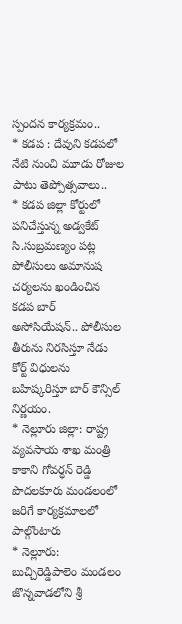స్పందన కార్యక్రమం..
* కడప : దేవుని కడపలో నేటి నుంచి మూడు రోజుల పాటు తెప్పోత్సవాలు..
* కడప జిల్లా కోర్టులో పనిచేస్తున్న అడ్వకేట్ సి.సుబ్రమణ్యం పట్ల పోలీసులు అమానుష చర్యలను ఖండించిన కడప బార్ అసోసియేషన్.. పోలీసుల తీరును నిరసిస్తూ నేడు కోర్ట్ విధులను బహిష్కరిస్తూ బార్ కౌన్సిల్ నిర్ణయం.
* నెల్లూరు జిల్లా: రాష్ట్ర వ్యవసాయ శాఖ మంత్రి కాకాని గోవర్ధన్ రెడ్డి పొదలకూరు మండలంలో జరిగే కార్యక్రమాలలో పాల్గొంటారు
* నెల్లూరు: బుచ్చిరెడ్డిపాలెం మండలం జొన్నవాడలోని శ్రీ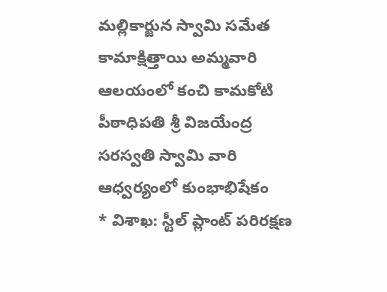మల్లికార్జున స్వామి సమేత కామాక్షిత్తాయి అమ్మవారి ఆలయంలో కంచి కామకోటి పీఠాధిపతి శ్రీ విజయేంద్ర సరస్వతి స్వామి వారి ఆధ్వర్యంలో కుంభాభిషేకం
* విశాఖ: స్టీల్ ప్లాంట్ పరిరక్షణ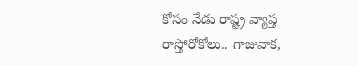కోసం నేడు రాష్ట్ర వ్యాప్త రాస్తోరోకోలు.. గాజువాక,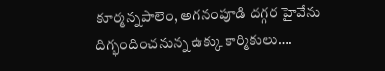కూర్మన్నపాలెం, అగనంపూడి దగ్గర హైవేను దిగ్భందించనున్న ఉక్కు కార్మికులు….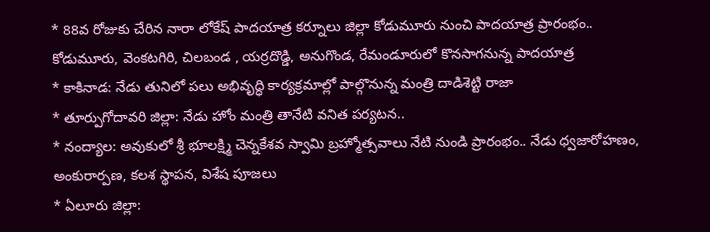* 88వ రోజుకు చేరిన నారా లోకేష్ పాదయాత్ర కర్నూలు జిల్లా కోడుమూరు నుంచి పాదయాత్ర ప్రారంభం.. కోడుమూరు, వెంకటగిరి, చిలబండ , యర్రదొడ్డి, అనుగొండ, రేమండూరులో కొనసాగనున్న పాదయాత్ర
* కాకినాడ: నేడు తునిలో పలు అభివృద్ధి కార్యక్రమాల్లో పాల్గొనున్న మంత్రి దాడిశెట్టి రాజా
* తూర్పుగోదావరి జిల్లా: నేడు హోం మంత్రి తానేటి వనిత పర్యటన..
* నంద్యాల: అవుకులో శ్రీ భూలక్ష్మి చెన్నకేశవ స్వామి బ్రహ్మోత్సవాలు నేటి నుండి ప్రారంభం.. నేడు ధ్వజారోహణం, అంకురార్పణ, కలశ స్థాపన, విశేష పూజలు
* ఏలూరు జిల్లా: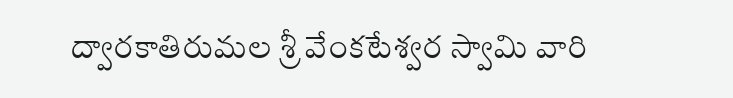ద్వారకాతిరుమల శ్రీ వేంకటేశ్వర స్వామి వారి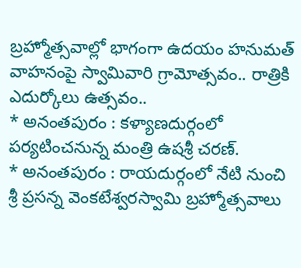బ్రహ్మోత్సవాల్లో భాగంగా ఉదయం హనుమత్ వాహనంపై స్వామివారి గ్రామోత్సవం.. రాత్రికి ఎదుర్కోలు ఉత్సవం..
* అనంతపురం : కళ్యాణదుర్గంలో పర్యటించనున్న మంత్రి ఉషశ్రీ చరణ్.
* అనంతపురం : రాయదుర్గంలో నేటి నుంచి శ్రీ ప్రసన్న వెంకటేశ్వరస్వామి బ్రహ్మోత్సవాలు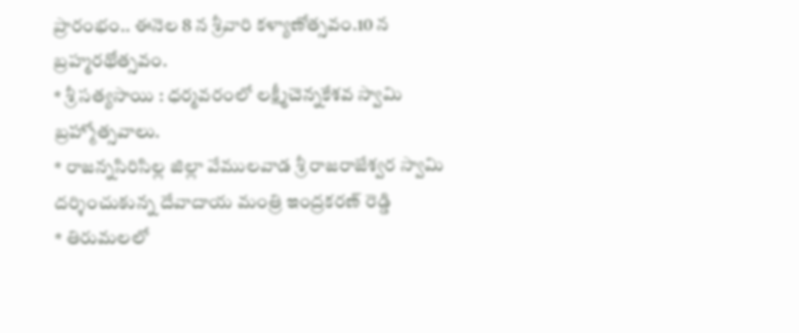ప్రారంభం.. ఈనెల 8 న శ్రీవారి కళ్యాణోత్సవం.10 న బ్రహ్మరథోత్సవం.
* శ్రీ సత్యసాయి : ధర్మవరంలో లక్ష్మీచెన్నకేశవ స్వామి బ్రహ్మోత్సవాలు.
* రాజన్నసిరిసిల్ల జిల్లా వేములవాడ శ్రీ రాజరాజేశ్వర స్వామి దర్శించుకున్న దేవాదాయ మంత్రి ఇంద్రకరణ్ రెడ్డి
* తిరుమలలో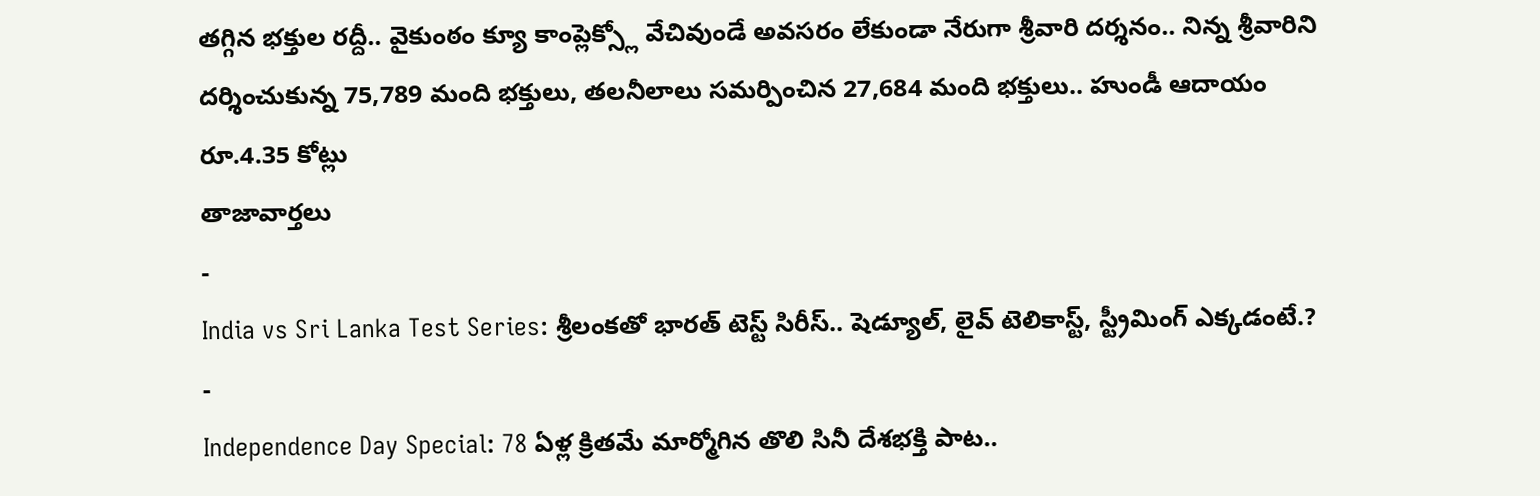తగ్గిన భక్తుల రద్దీ.. వైకుంఠం క్యూ కాంప్లెక్స్లో వేచివుండే అవసరం లేకుండా నేరుగా శ్రీవారి దర్శనం.. నిన్న శ్రీవారిని దర్శించుకున్న 75,789 మంది భక్తులు, తలనీలాలు సమర్పించిన 27,684 మంది భక్తులు.. హుండీ ఆదాయం రూ.4.35 కోట్లు
తాజావార్తలు
-
India vs Sri Lanka Test Series: శ్రీలంకతో భారత్ టెస్ట్ సిరీస్.. షెడ్యూల్, లైవ్ టెలికాస్ట్, స్ట్రీమింగ్ ఎక్కడంటే.?
-
Independence Day Special: 78 ఏళ్ల క్రితమే మార్మోగిన తొలి సినీ దేశభక్తి పాట..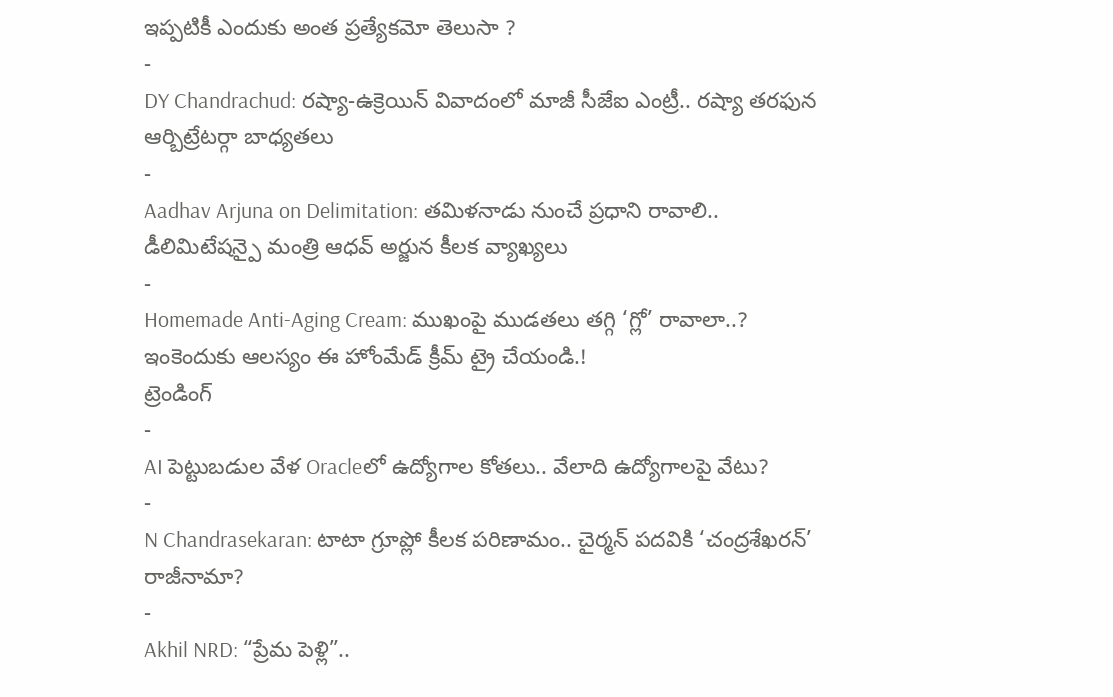ఇప్పటికీ ఎందుకు అంత ప్రత్యేకమో తెలుసా ?
-
DY Chandrachud: రష్యా-ఉక్రెయిన్ వివాదంలో మాజీ సీజేఐ ఎంట్రీ.. రష్యా తరఫున ఆర్బిట్రేటర్గా బాధ్యతలు
-
Aadhav Arjuna on Delimitation: తమిళనాడు నుంచే ప్రధాని రావాలి.. డీలిమిటేషన్పై మంత్రి ఆధవ్ అర్జున కీలక వ్యాఖ్యలు
-
Homemade Anti-Aging Cream: ముఖంపై ముడతలు తగ్గి ‘గ్లో’ రావాలా..? ఇంకెందుకు ఆలస్యం ఈ హోంమేడ్ క్రీమ్ ట్రై చేయండి.!
ట్రెండింగ్
-
AI పెట్టుబడుల వేళ Oracleలో ఉద్యోగాల కోతలు.. వేలాది ఉద్యోగాలపై వేటు?
-
N Chandrasekaran: టాటా గ్రూప్లో కీలక పరిణామం.. చైర్మన్ పదవికి ‘చంద్రశేఖరన్’ రాజీనామా?
-
Akhil NRD: “ప్రేమ పెళ్లి”..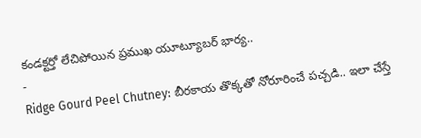కండక్టర్తో లేచిపోయిన ప్రముఖ యూట్యూబర్ భార్య..
-
Ridge Gourd Peel Chutney: బీరకాయ తొక్కతో నోరూరించే పచ్చడి.. ఇలా చేస్తే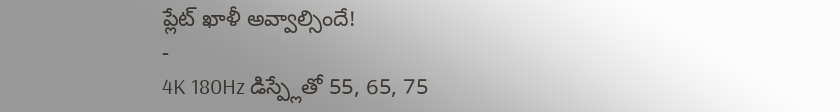ప్లేట్ ఖాళీ అవ్వాల్సిందే!
-
4K 180Hz డిస్ప్లేతో 55, 65, 75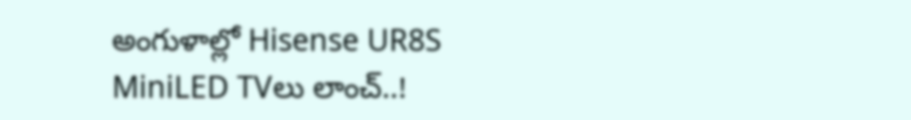అంగుళాల్లో Hisense UR8S MiniLED TVలు లాంచ్..!